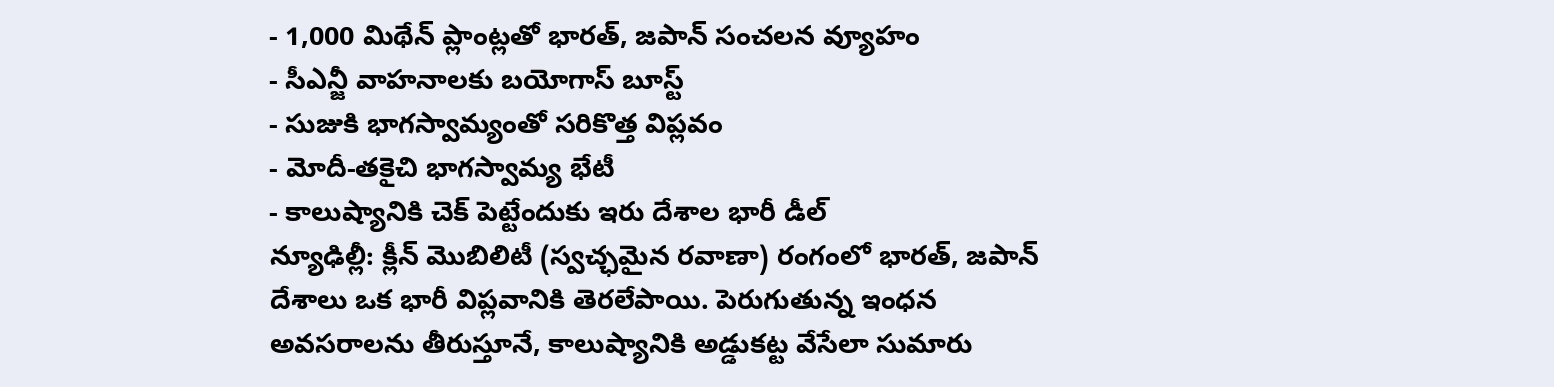- 1,000 మిథేన్ ప్లాంట్లతో భారత్, జపాన్ సంచలన వ్యూహం
- సీఎన్జీ వాహనాలకు బయోగాస్ బూస్ట్
- సుజుకి భాగస్వామ్యంతో సరికొత్త విప్లవం
- మోదీ-తకైచి భాగస్వామ్య భేటీ
- కాలుష్యానికి చెక్ పెట్టేందుకు ఇరు దేశాల భారీ డీల్
న్యూఢిల్లీ: క్లీన్ మొబిలిటీ (స్వచ్ఛమైన రవాణా) రంగంలో భారత్, జపాన్ దేశాలు ఒక భారీ విప్లవానికి తెరలేపాయి. పెరుగుతున్న ఇంధన అవసరాలను తీరుస్తూనే, కాలుష్యానికి అడ్డుకట్ట వేసేలా సుమారు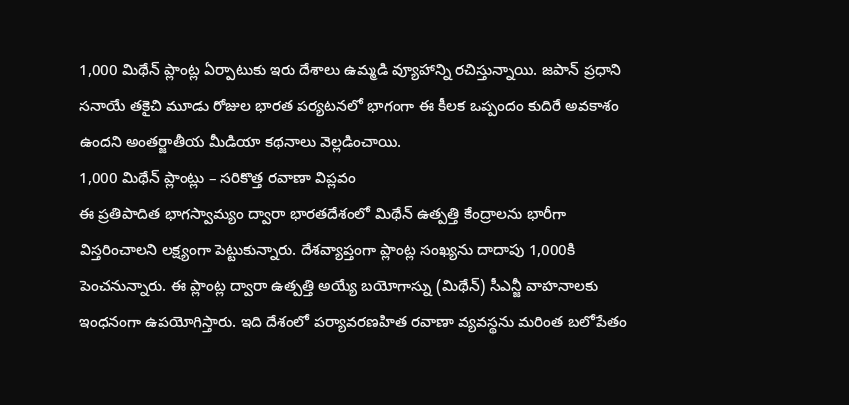1,000 మిథేన్ ప్లాంట్ల ఏర్పాటుకు ఇరు దేశాలు ఉమ్మడి వ్యూహాన్ని రచిస్తున్నాయి. జపాన్ ప్రధాని సనాయే తకైచి మూడు రోజుల భారత పర్యటనలో భాగంగా ఈ కీలక ఒప్పందం కుదిరే అవకాశం ఉందని అంతర్జాతీయ మీడియా కథనాలు వెల్లడించాయి.
1,000 మిథేన్ ప్లాంట్లు – సరికొత్త రవాణా విప్లవం
ఈ ప్రతిపాదిత భాగస్వామ్యం ద్వారా భారతదేశంలో మిథేన్ ఉత్పత్తి కేంద్రాలను భారీగా విస్తరించాలని లక్ష్యంగా పెట్టుకున్నారు. దేశవ్యాప్తంగా ప్లాంట్ల సంఖ్యను దాదాపు 1,000కి పెంచనున్నారు. ఈ ప్లాంట్ల ద్వారా ఉత్పత్తి అయ్యే బయోగాస్ను (మిథేన్) సీఎన్జీ వాహనాలకు ఇంధనంగా ఉపయోగిస్తారు. ఇది దేశంలో పర్యావరణహిత రవాణా వ్యవస్థను మరింత బలోపేతం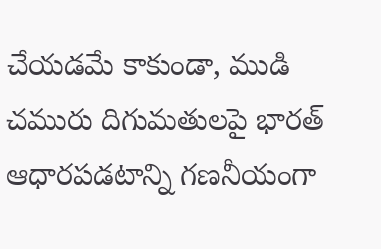చేయడమే కాకుండా, ముడి చమురు దిగుమతులపై భారత్ ఆధారపడటాన్ని గణనీయంగా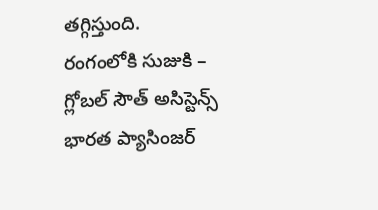తగ్గిస్తుంది.
రంగంలోకి సుజుకి – గ్లోబల్ సౌత్ అసిస్టెన్స్
భారత ప్యాసింజర్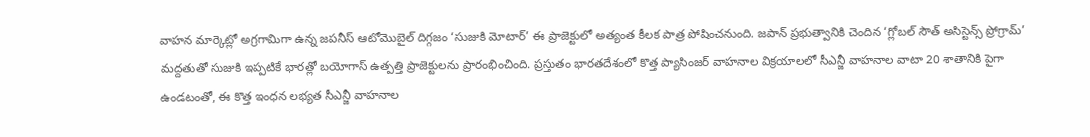వాహన మార్కెట్లో అగ్రగామిగా ఉన్న జపనీస్ ఆటోమొబైల్ దిగ్గజం ‘సుజుకి మోటార్’ ఈ ప్రాజెక్టులో అత్యంత కీలక పాత్ర పోషించనుంది. జపాన్ ప్రభుత్వానికి చెందిన ‘గ్లోబల్ సౌత్ అసిస్టెన్స్ ప్రోగ్రామ్’ మద్దతుతో సుజుకి ఇప్పటికే భారత్లో బయోగాస్ ఉత్పత్తి ప్రాజెక్టులను ప్రారంభించింది. ప్రస్తుతం భారతదేశంలో కొత్త ప్యాసింజర్ వాహనాల విక్రయాలలో సీఎన్జీ వాహనాల వాటా 20 శాతానికి పైగా ఉండటంతో, ఈ కొత్త ఇంధన లభ్యత సీఎన్జీ వాహనాల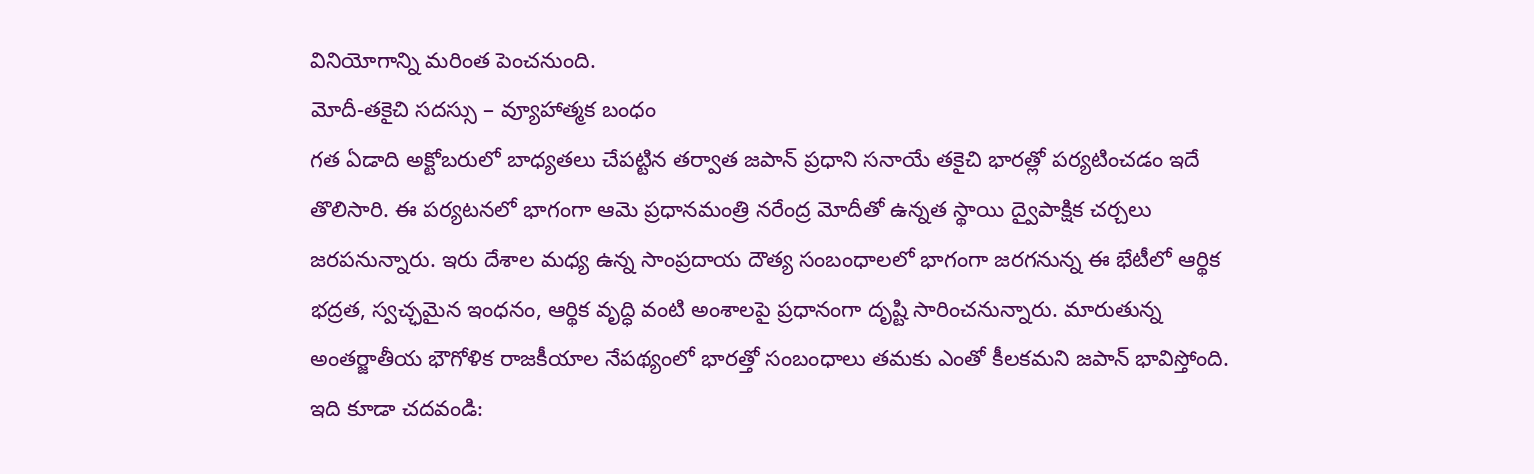వినియోగాన్ని మరింత పెంచనుంది.
మోదీ-తకైచి సదస్సు – వ్యూహాత్మక బంధం
గత ఏడాది అక్టోబరులో బాధ్యతలు చేపట్టిన తర్వాత జపాన్ ప్రధాని సనాయే తకైచి భారత్లో పర్యటించడం ఇదే తొలిసారి. ఈ పర్యటనలో భాగంగా ఆమె ప్రధానమంత్రి నరేంద్ర మోదీతో ఉన్నత స్థాయి ద్వైపాక్షిక చర్చలు జరపనున్నారు. ఇరు దేశాల మధ్య ఉన్న సాంప్రదాయ దౌత్య సంబంధాలలో భాగంగా జరగనున్న ఈ భేటీలో ఆర్థిక భద్రత, స్వచ్ఛమైన ఇంధనం, ఆర్థిక వృద్ధి వంటి అంశాలపై ప్రధానంగా దృష్టి సారించనున్నారు. మారుతున్న అంతర్జాతీయ భౌగోళిక రాజకీయాల నేపథ్యంలో భారత్తో సంబంధాలు తమకు ఎంతో కీలకమని జపాన్ భావిస్తోంది.
ఇది కూడా చదవండి: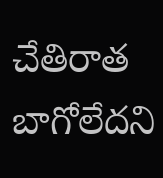చేతిరాత బాగోలేదని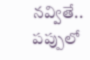నవ్వితే.. పప్పులో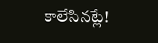కాలేసినట్లే!